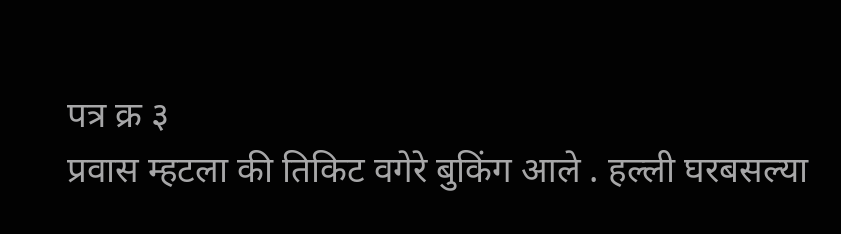पत्र क्र ३
प्रवास म्हटला की तिकिट वगेरे बुकिंग आले . हल्ली घरबसल्या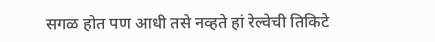सगळ होत पण आधी तसे नव्हते हां रेल्वेची तिकिटे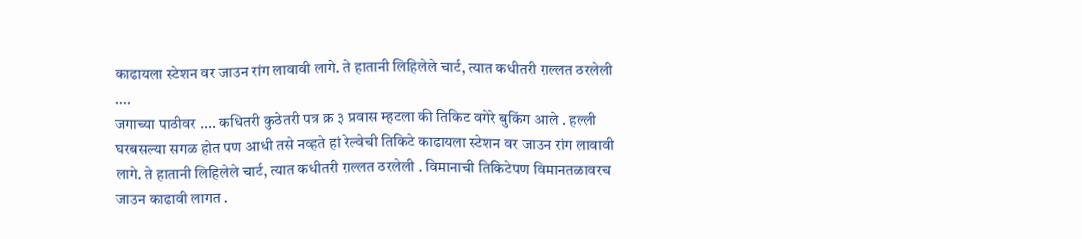काढायला स्टेशन वर जाउन रांग लावावी लागे. ते हातानी लिहिलेले चार्ट, त्यात कधीतरी ग़ल्लत ठरलेली ....
जगाच्या पाठीवर .... कधितरी कुठेतरी पत्र क्र ३ प्रवास म्हटला की तिकिट वगेरे बुकिंग आले . हल्ली घरबसल्या सगळ होत पण आधी तसे नव्हते हां रेल्वेची तिकिटे काढायला स्टेशन वर जाउन रांग लावावी लागे. ते हातानी लिहिलेले चार्ट, त्यात कधीतरी ग़ल्लत ठरलेली . विमानाची तिकिटेपण विमानतळावरच जाउन काढावी लागत .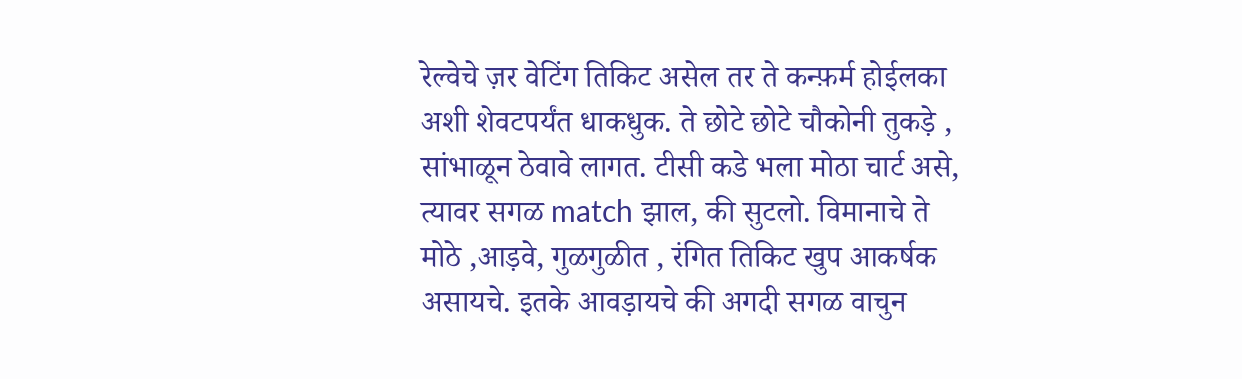रेल्वेचे ज़र वेटिंग तिकिट असेल तर ते कन्फ़र्म होईलका अशी शेवटपर्यंत धाकधुक. ते छोटे छोटे चौकोनी तुकड़े , सांभाळून ठेवावे लागत. टीसी कडे भला मोठा चार्ट असे, त्यावर सगळ match झाल, की सुटलो. विमानाचे ते मोठे ,आड़वे, गुळगुळीत , रंगित तिकिट खुप आकर्षक असायचे. इतके आवड़ायचे की अगदी सगळ वाचुन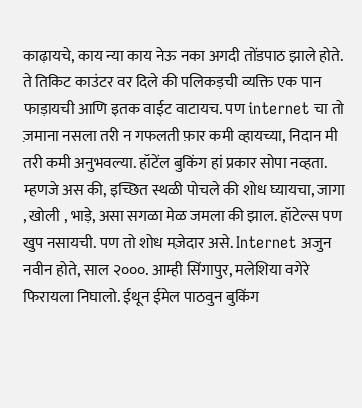काढ़ायचे, काय न्या काय नेऊ नका अगदी तोंडपाठ झाले होते. ते तिकिट काउंटर वर दिले की पलिकड़ची व्यक्ति एक पान फाड़ायची आणि इतक वाईट वाटायच. पण internet चा तो ज़माना नसला तरी न गफलती फ़ार कमी व्हायच्या, निदान मी तरी कमी अनुभवल्या. हॉटेंल बुकिंग हां प्रकार सोपा नव्हता. म्हणजे अस की, इच्छित स्थळी पोचले की शोध घ्यायचा, जागा , खोली , भाड़े, असा सगळा मेळ जमला की झाल. हॉटेल्स पण खुप नसायची. पण तो शोध मज़ेदार असे. Internet अजुन नवीन होते, साल २०००. आम्ही सिंगापुर, मलेशिया वगेरे फिरायला निघालो. ईथून ईमेल पाठवुन बुकिंग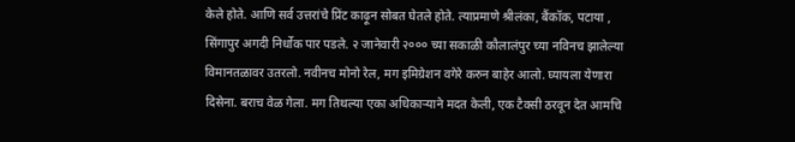केले होते. आणि सर्व उत्तरांचे प्रिंट काढ़ून सोबत घेतले होते. त्याप्रमाणे श्रीलंका, बैंकॉक, पटाया , सिंगापुर अगदी निर्धोक पार पडले. २ जानेवारी २००० च्या सकाळी कौलालंपुर च्या नविनच झालेल्या विमानतळावर उतरलो. नवीनच मोनो रेल, मग इमिग्रेशन वगेरे करुन बाहेर आलो. घ्यायला येणारा दिसेना. बराच वेळ गेला. मग तिथल्या एका अधिकाऱ्याने मदत केली, एक टैक्सी ठरवून देत आमचि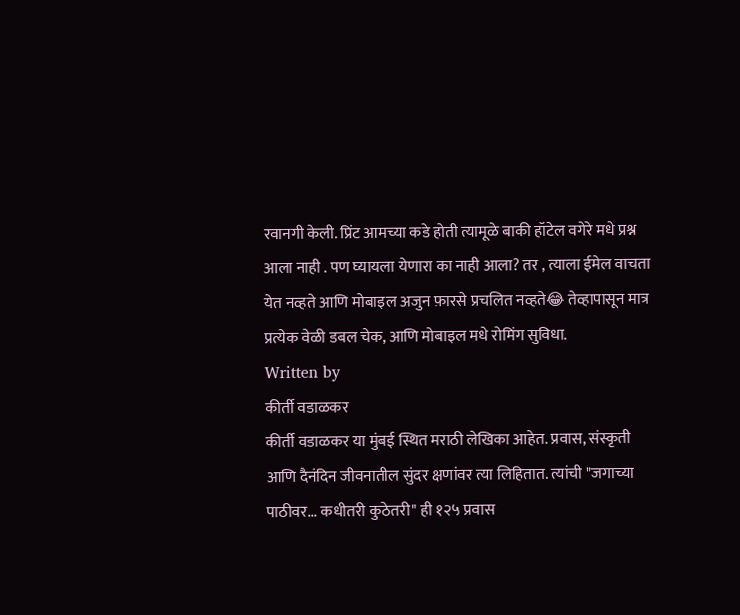रवानगी केली. प्रिंट आमच्या कडे होती त्यामूळे बाकी हॉटेल वगेरे मधे प्रश्न आला नाही . पण घ्यायला येणारा का नाही आला? तर , त्याला ईमेल वाचता येत नव्हते आणि मोबाइल अजुन फ़ारसे प्रचलित नव्हते😂 तेव्हापासून मात्र प्रत्येक वेळी डबल चेक, आणि मोबाइल मधे रोमिंग सुविधा.
Written by
कीर्ती वडाळकर
कीर्ती वडाळकर या मुंबई स्थित मराठी लेखिका आहेत. प्रवास, संस्कृती आणि दैनंदिन जीवनातील सुंदर क्षणांवर त्या लिहितात. त्यांची "जगाच्या पाठीवर... कधीतरी कुठेतरी" ही १२५ प्रवास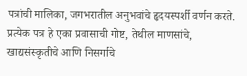पत्रांची मालिका, जगभरातील अनुभवांचे हृदयस्पर्शी वर्णन करते. प्रत्येक पत्र हे एका प्रवासाची गोष्ट, तेथील माणसांचे, खाद्यसंस्कृतीचे आणि निसर्गाचे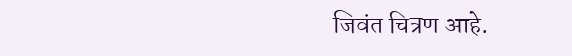जिवंत चित्रण आहे.